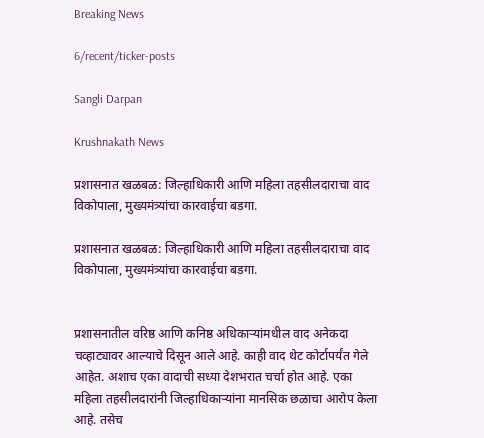Breaking News

6/recent/ticker-posts

Sangli Darpan

Krushnakath News

प्रशासनात खळबळ: जिल्हाधिकारी आणि महिला तहसीलदाराचा वाद विकोपाला, मुख्यमंत्र्यांचा कारवाईचा बडगा.

प्रशासनात खळबळ: जिल्हाधिकारी आणि महिला तहसीलदाराचा वाद विकोपाला, मुख्यमंत्र्यांचा कारवाईचा बडगा.


प्रशासनातील वरिष्ठ आणि कनिष्ठ अधिकाऱ्यांमधील वाद अनेकदा चव्हाट्यावर आल्याचे दिसून आले आहे. काही वाद थेट कोर्टापर्यंत गेले आहेत. अशाच एका वादाची सध्या देशभरात चर्चा होत आहे. एका महिला तहसीलदारांनी जिल्हाधिकाऱ्यांना मानसिक छळाचा आरोप केला आहे. तसेच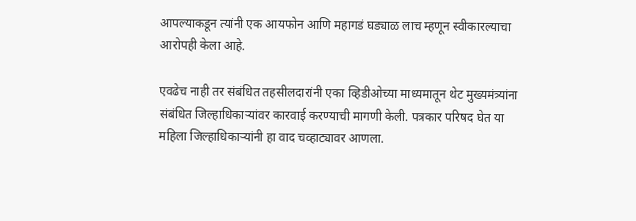आपल्याकडून त्यांनी एक आयफोन आणि महागडं घड्याळ लाच म्हणून स्वीकारल्याचा आरोपही केला आहे.

एवढेच नाही तर संबंधित तहसीलदारांनी एका व्हिडीओच्या माध्यमातून थेट मुख्यमंत्र्यांना संबंधित जिल्हाधिकाऱ्यांवर कारवाई करण्याची मागणी केली. पत्रकार परिषद घेत या महिला जिल्हाधिकाऱ्यांनी हा वाद चव्हाट्यावर आणला.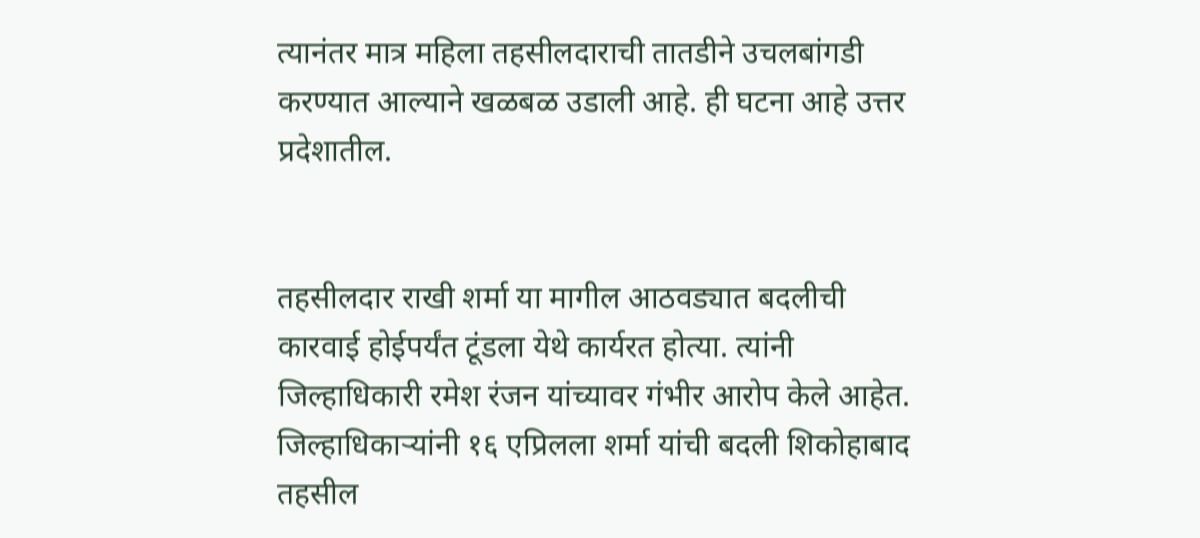त्यानंतर मात्र महिला तहसीलदाराची तातडीने उचलबांगडी करण्यात आल्याने खळबळ उडाली आहे. ही घटना आहे उत्तर प्रदेशातील.


तहसीलदार राखी शर्मा या मागील आठवड्यात बदलीची कारवाई होईपर्यंत टूंडला येथे कार्यरत होत्या. त्यांनी जिल्हाधिकारी रमेश रंजन यांच्यावर गंभीर आरोप केले आहेत. जिल्हाधिकाऱ्यांनी १६ एप्रिलला शर्मा यांची बदली शिकोहाबाद तहसील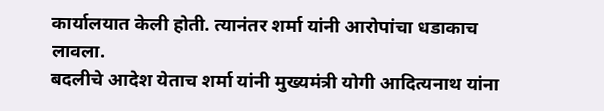कार्यालयात केली होती. त्यानंतर शर्मा यांनी आरोपांचा धडाकाच लावला.
बदलीचे आदेश येताच शर्मा यांनी मुख्यमंत्री योगी आदित्यनाथ यांना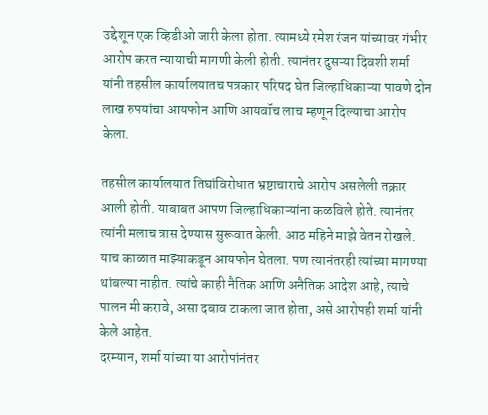उद्देशून एक व्हिडीओ जारी केला होता. त्यामध्ये रमेश रंजन यांच्यावर गंभीर आरोप करत न्यायाची मागणी केली होती. त्यानंतर दुसऱ्या दिवशी शर्मा यांनी तहसील कार्यालयातच पत्रकार परिषद घेत जिल्हाधिकाऱ्या पावणे दोन लाख रुपयांचा आयफोन आणि आयवॉच लाच म्हणून दिल्याचा आरोप केला.

तहसील कार्यालयात तिघांविरोधात भ्रष्टाचाराचे आरोप असलेली तक्रार आली होती. याबाबत आपण जिल्हाधिकाऱ्यांना कळविले होते. त्यानंतर त्यांनी मलाच त्रास देण्यास सुरूवात केली. आठ महिने माझे वेतन रोखले. याच काळात माझ्याकडून आयफोन घेतला. पण त्यानंतरही त्यांच्या मागण्या थांबल्या नाहीत. त्यांचे काही नैतिक आणि अनैतिक आदेश आहे, त्याचे पालन मी करावे, असा दबाव टाकला जात होता, असे आरोपही शर्मा यांनी केले आहेत.
दरम्यान, शर्मा यांच्या या आरोपांनंतर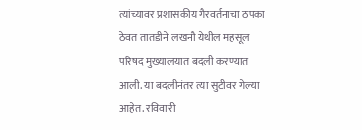त्यांच्यावर प्रशासकीय गैरवर्तनाचा ठपका ठेवत तातडीने लखनौ येथील महसूल परिषद मुख्यालयात बदली करण्यात आली. या बदलीनंतर त्या सुटीवर गेल्या आहेत. रविवारी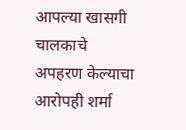आपल्या खासगी चालकाचे अपहरण केल्याचा आरोपही शर्मा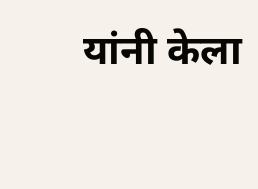यांनी केला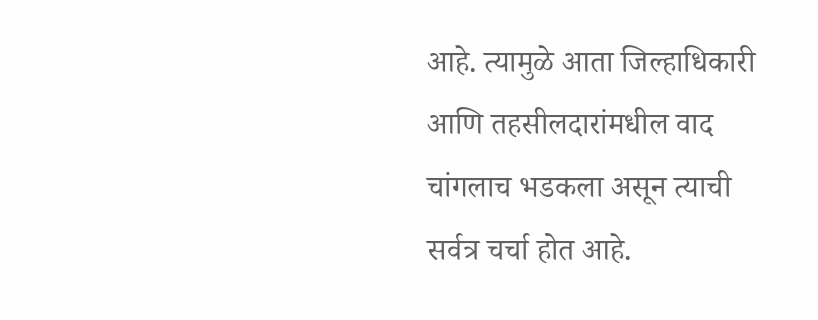आहे. त्यामुळे आता जिल्हाधिकारी आणि तहसीलदारांमधील वाद चांगलाच भडकला असून त्याची सर्वत्र चर्चा होत आहे.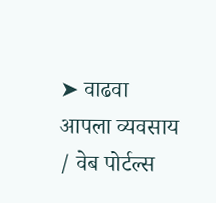➤ वाढवा आपला व्यवसाय / वेब पोर्टल्स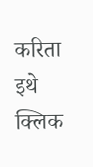करिता इथे क्लिक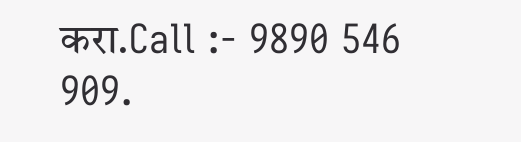करा.Call :- 9890 546 909.